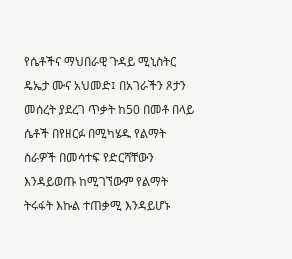የሴቶችና ማህበራዊ ጉዳይ ሚኒስትር ዴኤታ ሙና አህመድ፤ በአገራችን ጾታን መሰረት ያደረገ ጥቃት ከ50 በመቶ በላይ ሴቶች በየዘርፉ በሚካሄዱ የልማት ስራዎች በመሳተፍ የድርሻቸውን እንዳይወጡ ከሚገኘውም የልማት ትሩፋት እኩል ተጠቃሚ እንዳይሆኑ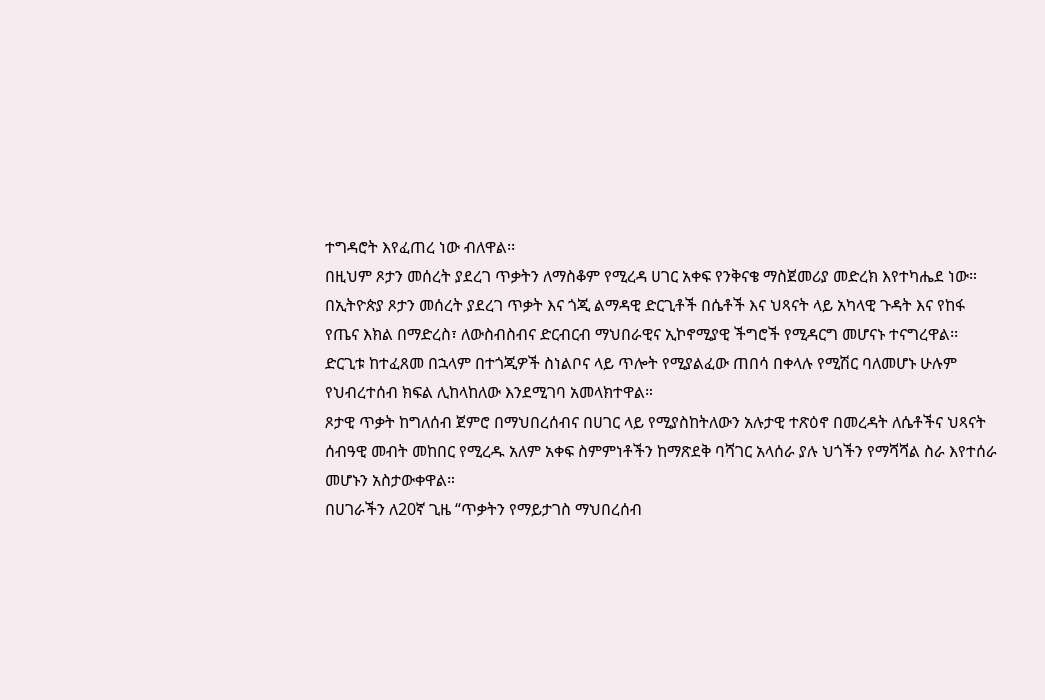ተግዳሮት እየፈጠረ ነው ብለዋል፡፡
በዚህም ጾታን መሰረት ያደረገ ጥቃትን ለማስቆም የሚረዳ ሀገር አቀፍ የንቅናቄ ማስጀመሪያ መድረክ እየተካሔደ ነው።
በኢትዮጵያ ጾታን መሰረት ያደረገ ጥቃት እና ጎጂ ልማዳዊ ድርጊቶች በሴቶች እና ህጻናት ላይ አካላዊ ጉዳት እና የከፋ የጤና እክል በማድረስ፣ ለውስብስብና ድርብርብ ማህበራዊና ኢኮኖሚያዊ ችግሮች የሚዳርግ መሆናኑ ተናግረዋል፡፡
ድርጊቱ ከተፈጸመ በኋላም በተጎጂዎች ስነልቦና ላይ ጥሎት የሚያልፈው ጠበሳ በቀላሉ የሚሽር ባለመሆኑ ሁሉም የህብረተሰብ ክፍል ሊከላከለው እንደሚገባ አመላክተዋል።
ጾታዊ ጥቃት ከግለሰብ ጀምሮ በማህበረሰብና በሀገር ላይ የሚያስከትለውን አሉታዊ ተጽዕኖ በመረዳት ለሴቶችና ህጻናት ሰብዓዊ መብት መከበር የሚረዱ አለም አቀፍ ስምምነቶችን ከማጽደቅ ባሻገር አላሰራ ያሉ ህጎችን የማሻሻል ስራ እየተሰራ መሆኑን አስታውቀዋል።
በሀገራችን ለ20ኛ ጊዜ “ጥቃትን የማይታገስ ማህበረሰብ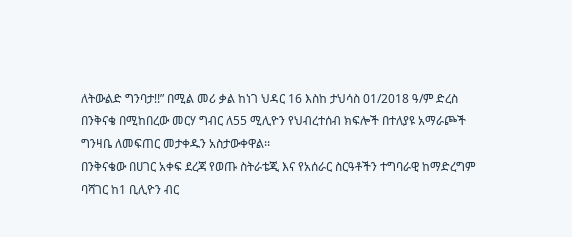ለትውልድ ግንባታ!!” በሚል መሪ ቃል ከነገ ህዳር 16 እስከ ታህሳስ 01/2018 ዓ/ም ድረስ በንቅናቄ በሚከበረው መርሃ ግብር ለ55 ሚሊዮን የህብረተሰብ ክፍሎች በተለያዩ አማራጮች ግንዛቤ ለመፍጠር መታቀዱን አስታውቀዋል፡፡
በንቅናቄው በሀገር አቀፍ ደረጃ የወጡ ስትራቴጂ እና የአሰራር ስርዓቶችን ተግባራዊ ከማድረግም ባሻገር ከ1 ቢሊዮን ብር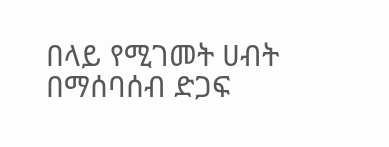በላይ የሚገመት ሀብት በማሰባሰብ ድጋፍ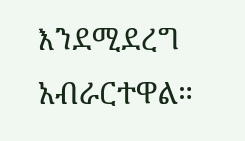እንደሚደረግ አብራርተዋል።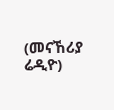(መናኸሪያ ሬዲዮ)